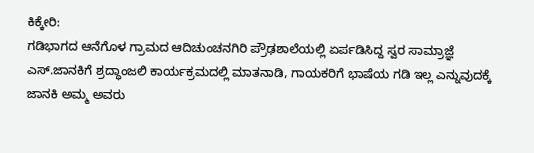ಕಿಕ್ಕೇರಿ:
ಗಡಿಭಾಗದ ಆನೆಗೊಳ ಗ್ರಾಮದ ಆದಿಚುಂಚನಗಿರಿ ಪ್ರೌಢಶಾಲೆಯಲ್ಲಿ ಏರ್ಪಡಿಸಿದ್ದ ಸ್ವರ ಸಾಮ್ರಾಜ್ಞೆ ಎಸ್.ಜಾನಕಿಗೆ ಶ್ರದ್ಧಾಂಜಲಿ ಕಾರ್ಯಕ್ರಮದಲ್ಲಿ ಮಾತನಾಡಿ, ಗಾಯಕರಿಗೆ ಭಾಷೆಯ ಗಡಿ ಇಲ್ಲ ಎನ್ನುವುದಕ್ಕೆ ಜಾನಕಿ ಅಮ್ಮ ಅವರು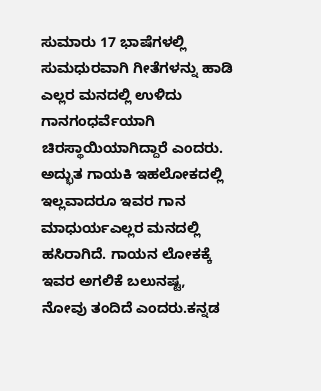ಸುಮಾರು 17 ಭಾಷೆಗಳಲ್ಲಿ ಸುಮಧುರವಾಗಿ ಗೀತೆಗಳನ್ನು ಹಾಡಿ ಎಲ್ಲರ ಮನದಲ್ಲಿ ಉಳಿದು ಗಾನಗಂಧರ್ವೆಯಾಗಿ ಚಿರಸ್ಥಾಯಿಯಾಗಿದ್ದಾರೆ ಎಂದರು.
ಅದ್ಭುತ ಗಾಯಕಿ ಇಹಲೋಕದಲ್ಲಿ ಇಲ್ಲವಾದರೂ ಇವರ ಗಾನ ಮಾಧುರ್ಯಎಲ್ಲರ ಮನದಲ್ಲಿ ಹಸಿರಾಗಿದೆ. ಗಾಯನ ಲೋಕಕ್ಕೆ ಇವರ ಅಗಲಿಕೆ ಬಲುನಷ್ಟ, ನೋವು ತಂದಿದೆ ಎಂದರು.ಕನ್ನಡ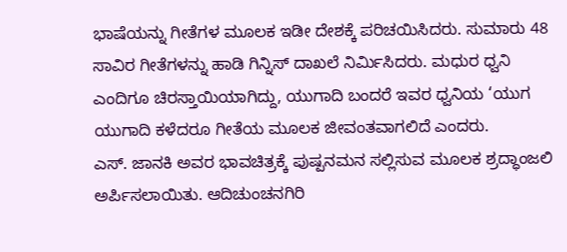ಭಾಷೆಯನ್ನು ಗೀತೆಗಳ ಮೂಲಕ ಇಡೀ ದೇಶಕ್ಕೆ ಪರಿಚಯಿಸಿದರು. ಸುಮಾರು 48 ಸಾವಿರ ಗೀತೆಗಳನ್ನು ಹಾಡಿ ಗಿನ್ನಿಸ್ ದಾಖಲೆ ನಿರ್ಮಿಸಿದರು. ಮಧುರ ಧ್ವನಿ ಎಂದಿಗೂ ಚಿರಸ್ತಾಯಿಯಾಗಿದ್ದು, ಯುಗಾದಿ ಬಂದರೆ ಇವರ ಧ್ವನಿಯ ‘ಯುಗ ಯುಗಾದಿ ಕಳೆದರೂ ಗೀತೆಯ ಮೂಲಕ ಜೀವಂತವಾಗಲಿದೆ ಎಂದರು.
ಎಸ್. ಜಾನಕಿ ಅವರ ಭಾವಚಿತ್ರಕ್ಕೆ ಪುಷ್ಪನಮನ ಸಲ್ಲಿಸುವ ಮೂಲಕ ಶ್ರದ್ಧಾಂಜಲಿ ಅರ್ಪಿಸಲಾಯಿತು. ಆದಿಚುಂಚನಗಿರಿ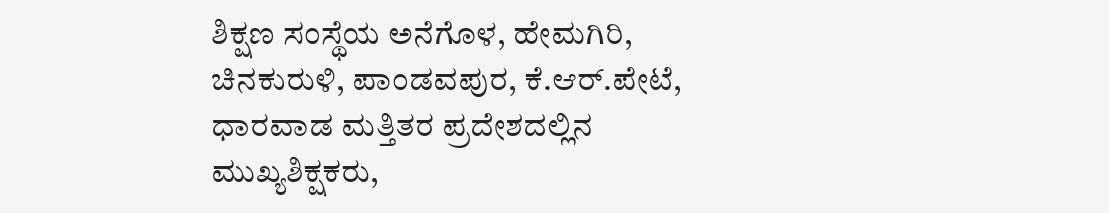ಶಿಕ್ಷಣ ಸಂಸ್ಥೆಯ ಅನೆಗೊಳ, ಹೇಮಗಿರಿ, ಚಿನಕುರುಳಿ, ಪಾಂಡವಪುರ, ಕೆ.ಆರ್.ಪೇಟೆ, ಧಾರವಾಡ ಮತ್ತಿತರ ಪ್ರದೇಶದಲ್ಲಿನ ಮುಖ್ಯಶಿಕ್ಷಕರು,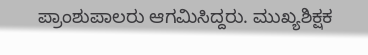ಪ್ರಾಂಶುಪಾಲರು ಆಗಮಿಸಿದ್ದರು. ಮುಖ್ಯಶಿಕ್ಷಕ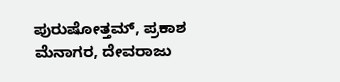ಪುರುಷೋತ್ತಮ್, ಪ್ರಕಾಶ ಮೆನಾಗರ, ದೇವರಾಜು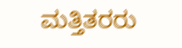ಮತ್ತಿತರರು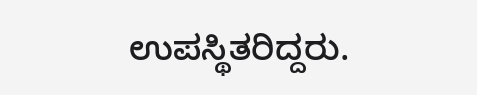ಉಪಸ್ಥಿತರಿದ್ದರು.